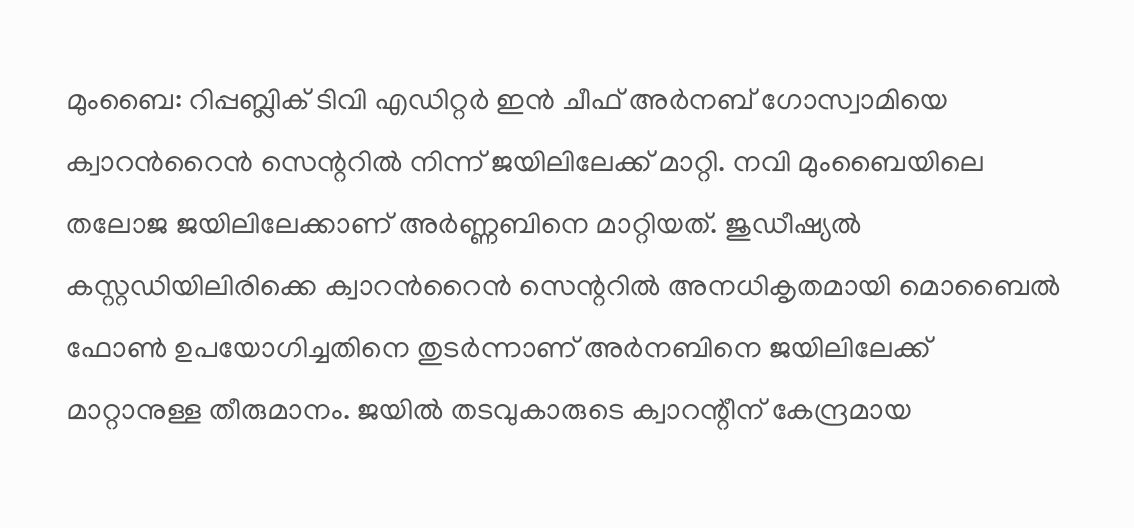മുംബൈ: റിപ്പബ്ലിക് ടിവി എഡിറ്റർ ഇൻ ചീഫ് അർനബ് ഗോസ്വാമിയെ ക്വാറൻറൈൻ സെന്ററിൽ നിന്ന് ജയിലിലേക്ക് മാറ്റി. നവി മുംബൈയിലെ തലോജ ജയിലിലേക്കാണ് അർണ്ണബിനെ മാറ്റിയത്. ജുഡീഷ്യൽ കസ്റ്റഡിയിലിരിക്കെ ക്വാറൻറൈൻ സെന്ററിൽ അനധികൃതമായി മൊബൈൽ ഫോൺ ഉപയോഗിച്ചതിനെ തുടർന്നാണ് അർനബിനെ ജയിലിലേക്ക് മാറ്റാനുള്ള തീരുമാനം. ജയിൽ തടവുകാരുടെ ക്വാറന്റീന് കേന്ദ്രമായ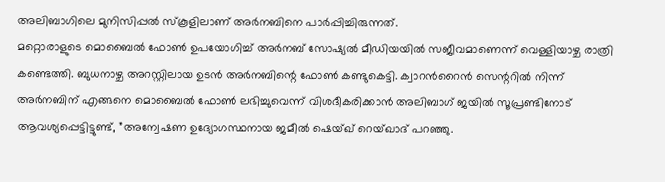അലിബാഗിലെ മുനിസിപ്പൽ സ്കൂളിലാണ് അർനബിനെ പാർപ്പിച്ചിരുന്നത്.
മറ്റൊരാളുടെ മൊബൈൽ ഫോൺ ഉപയോഗിച്ച് അർനബ് സോഷ്യൽ മീഡിയയിൽ സജീവമാണെന്ന് വെള്ളിയാഴ്ച രാത്രി കണ്ടെത്തി. ബുധനാഴ്ച അറസ്റ്റിലായ ഉടൻ അർനബിന്റെ ഫോൺ കണ്ടുകെട്ടി. ക്വാറൻറൈൻ സെന്ററിൽ നിന്ന് അർനബിന് എങ്ങനെ മൊബൈൽ ഫോൺ ലഭിച്ചുവെന്ന് വിശദീകരിക്കാൻ അലിബാഗ് ജയിൽ സൂപ്രണ്ടിനോട് ആവശ്യപ്പെട്ടിട്ടുണ്ട്, ”അന്വേഷണ ഉദ്യോഗസ്ഥനായ ജമീൽ ഷെയ്ഖ് റെയ്ഖാദ് പറഞ്ഞു.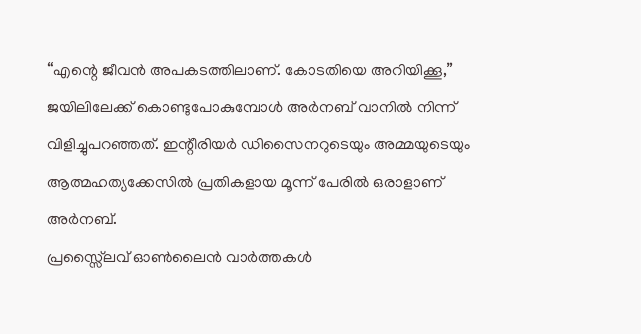“എന്റെ ജീവൻ അപകടത്തിലാണ്. കോടതിയെ അറിയിക്കൂ,” ജയിലിലേക്ക് കൊണ്ടുപോകുമ്പോൾ അർനബ് വാനിൽ നിന്ന് വിളിച്ചുപറഞ്ഞത്. ഇന്റീരിയർ ഡിസൈനറുടെയും അമ്മയുടെയും ആത്മഹത്യക്കേസിൽ പ്രതികളായ മൂന്ന് പേരിൽ ഒരാളാണ് അർനബ്.
പ്രസ്സ്ലൈവ് ഓൺലൈൻ വാർത്തകൾ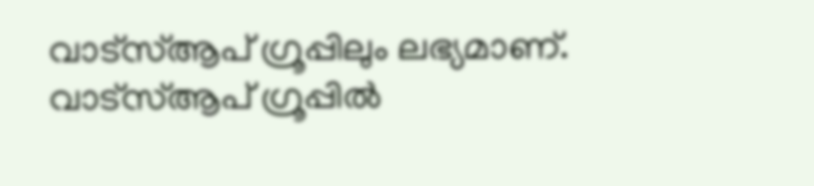വാട്സ്ആപ് ഗ്രൂപ്പിലും ലഭ്യമാണ്. വാട്സ്ആപ് ഗ്രൂപ്പിൽ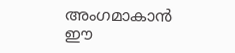അംഗമാകാൻ ഈ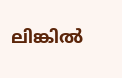ലിങ്കിൽ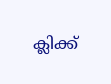ക്ലിക്ക്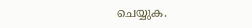ചെയ്യുക.